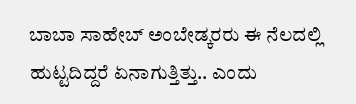ಬಾಬಾ ಸಾಹೇಬ್ ಅಂಬೇಡ್ಕರರು ಈ ನೆಲದಲ್ಲಿ ಹುಟ್ಟದಿದ್ದರೆ ಏನಾಗುತ್ತಿತ್ತು.. ಎಂದು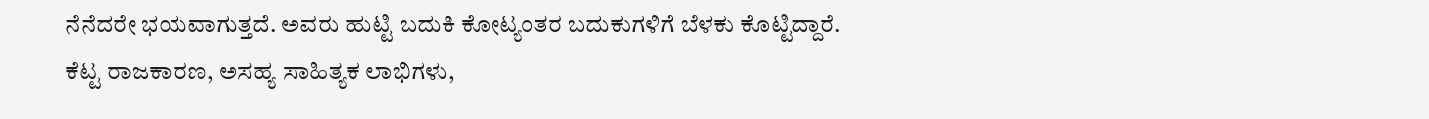ನೆನೆದರೇ ಭಯವಾಗುತ್ತದೆ. ಅವರು ಹುಟ್ಟಿ ಬದುಕಿ ಕೋಟ್ಯಂತರ ಬದುಕುಗಳಿಗೆ ಬೆಳಕು ಕೊಟ್ಟಿದ್ದಾರೆ.
ಕೆಟ್ಟ ರಾಜಕಾರಣ, ಅಸಹ್ಯ ಸಾಹಿತ್ಯಕ ಲಾಭಿಗಳು,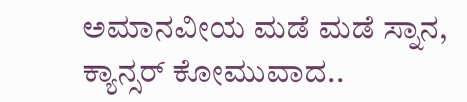ಅಮಾನವೀಯ ಮಡೆ ಮಡೆ ಸ್ನಾನ, ಕ್ಯಾನ್ಸರ್ ಕೋಮುವಾದ..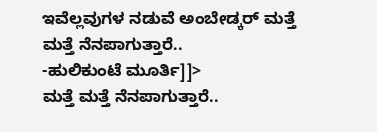ಇವೆಲ್ಲವುಗಳ ನಡುವೆ ಅಂಬೇಡ್ಕರ್ ಮತ್ತೆ ಮತ್ತೆ ನೆನಪಾಗುತ್ತಾರೆ..
-ಹುಲಿಕುಂಟೆ ಮೂರ್ತಿ]]>
ಮತ್ತೆ ಮತ್ತೆ ನೆನಪಾಗುತ್ತಾರೆ..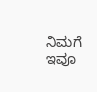ನಿಮಗೆ ಇವೂ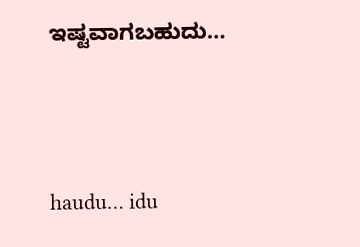ಇಷ್ಟವಾಗಬಹುದು…





haudu… idu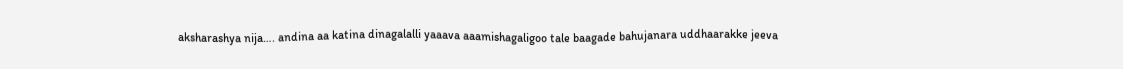aksharashya nija…. andina aa katina dinagalalli yaaava aaamishagaligoo tale baagade bahujanara uddhaarakke jeeva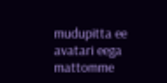mudupitta ee avatari eega mattomme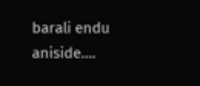barali endu aniside….